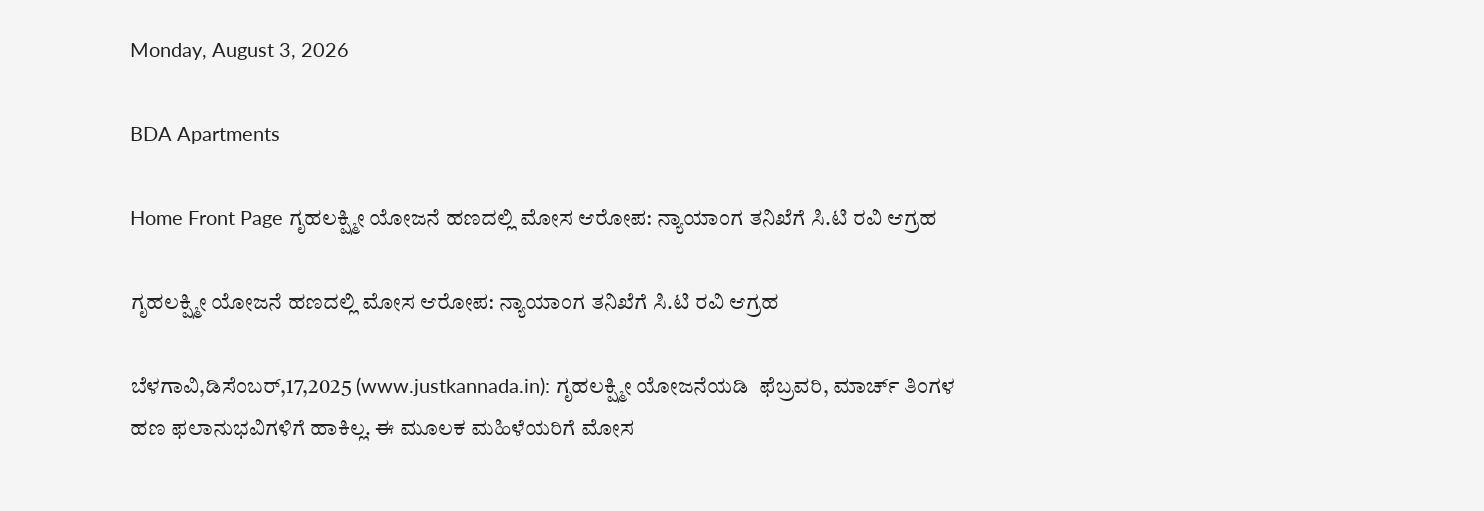Monday, August 3, 2026

BDA Apartments

Home Front Page ಗೃಹಲಕ್ಷ್ಮೀ ಯೋಜನೆ ಹಣದಲ್ಲಿ ಮೋಸ ಆರೋಪ: ನ್ಯಾಯಾಂಗ ತನಿಖೆಗೆ ಸಿ.ಟಿ ರವಿ ಆಗ್ರಹ

ಗೃಹಲಕ್ಷ್ಮೀ ಯೋಜನೆ ಹಣದಲ್ಲಿ ಮೋಸ ಆರೋಪ: ನ್ಯಾಯಾಂಗ ತನಿಖೆಗೆ ಸಿ.ಟಿ ರವಿ ಆಗ್ರಹ

ಬೆಳಗಾವಿ,ಡಿಸೆಂಬರ್,17,2025 (www.justkannada.in): ಗೃಹಲಕ್ಷ್ಮೀ ಯೋಜನೆಯಡಿ  ಫೆಬ್ರವರಿ, ಮಾರ್ಚ್ ತಿಂಗಳ ಹಣ ಫಲಾನುಭವಿಗಳಿಗೆ ಹಾಕಿಲ್ಲ. ಈ ಮೂಲಕ ಮಹಿಳೆಯರಿಗೆ ಮೋಸ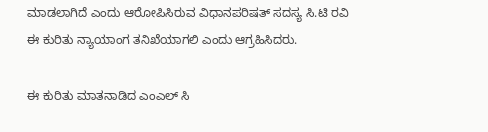ಮಾಡಲಾಗಿದೆ ಎಂದು ಆರೋಪಿಸಿರುವ ವಿಧಾನಪರಿಷತ್ ಸದಸ್ಯ ಸಿ.ಟಿ ರವಿ ಈ ಕುರಿತು ನ್ಯಾಯಾಂಗ ತನಿಖೆಯಾಗಲಿ ಎಂದು ಆಗ್ರಹಿಸಿದರು.

ಈ ಕುರಿತು ಮಾತನಾಡಿದ ಎಂಎಲ್ ಸಿ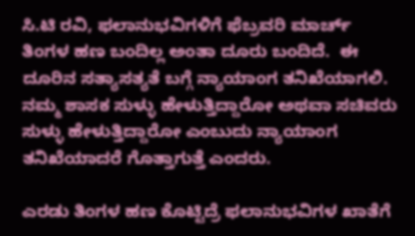ಸಿ.ಟಿ ರವಿ, ಫಲಾನುಭವಿಗಳಿಗೆ ಫೆಬ್ರವರಿ ಮಾರ್ಚ್ ತಿಂಗಳ ಹಣ ಬಂದಿಲ್ಲ ಅಂತಾ ದೂರು ಬಂದಿದೆ.  ಈ ದೂರಿನ ಸತ್ಯಾಸತ್ಯತೆ ಬಗ್ಗೆ ನ್ಯಾಯಾಂಗ ತನಿಖೆಯಾಗಲಿ. ನಮ್ಮ ಶಾಸಕ ಸುಳ್ಳು ಹೇಳುತ್ತಿದ್ದಾರೋ ಅಥವಾ ಸಚಿವರು ಸುಳ್ಳು ಹೇಳುತ್ತಿದ್ದಾರೋ ಎಂಬುದು ನ್ಯಾಯಾಂಗ ತನಿಖೆಯಾದರೆ ಗೊತ್ತಾಗುತ್ತೆ ಎಂದರು.

ಎರಡು ತಿಂಗಳ ಹಣ ಕೊಟ್ಟಿದ್ರೆ ಫಲಾನುಭವಿಗಳ ಖಾತೆಗೆ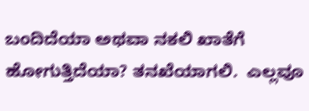ಬಂದಿದೆಯಾ ಅಥವಾ ನಕಲಿ ಖಾತೆಗೆ ಹೋಗುತ್ತಿದೆಯಾ? ತನಖೆಯಾಗಲಿ.  ಎಲ್ಲವೂ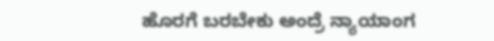ಹೊರಗೆ ಬರಬೇಕು ಅಂದ್ರೆ ನ್ಯಾಯಾಂಗ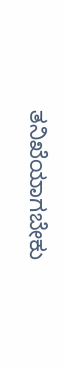ತನಿಖೆಯಾಗಬೇಕು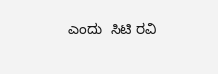ಎಂದು  ಸಿಟಿ ರವಿ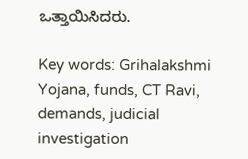ಒತ್ತಾಯಿಸಿದರು.

Key words: Grihalakshmi Yojana, funds, CT Ravi, demands, judicial investigation